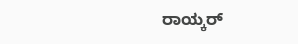ರಾಯ್ಕರ್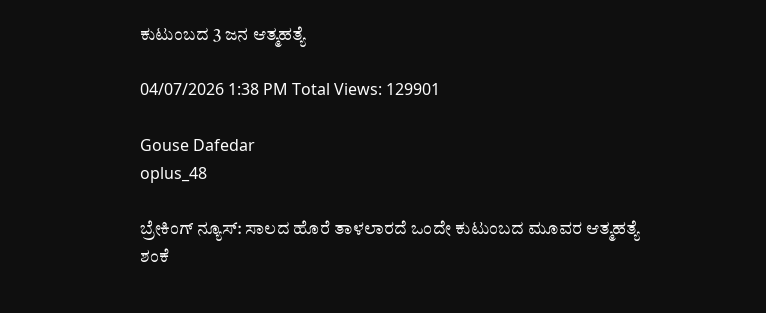ಕುಟುಂಬದ 3 ಜನ ಆತ್ಮಹತ್ಯೆ

04/07/2026 1:38 PM Total Views: 129901

Gouse Dafedar
oplus_48

ಬ್ರೇಕಿಂಗ್ ನ್ಯೂಸ್: ಸಾಲದ ಹೊರೆ ತಾಳಲಾರದೆ ಒಂದೇ ಕುಟುಂಬದ ಮೂವರ ಆತ್ಮಹತ್ಯೆ ಶಂಕೆ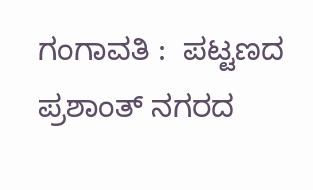ಗಂಗಾವತಿ :  ಪಟ್ಟಣದ ಪ್ರಶಾಂತ್ ನಗರದ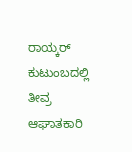ರಾಯ್ಕರ್ ಕುಟುಂಬದಲ್ಲಿ ತೀವ್ರ ಆಘಾತಕಾರಿ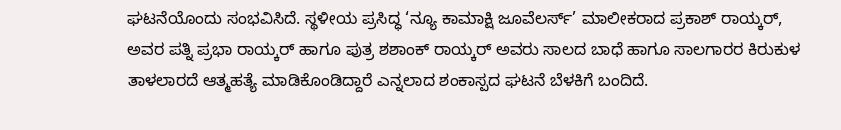ಘಟನೆಯೊಂದು ಸಂಭವಿಸಿದೆ. ಸ್ಥಳೀಯ ಪ್ರಸಿದ್ಧ ‘ನ್ಯೂ ಕಾಮಾಕ್ಷಿ ಜೂವೆಲರ್ಸ್’ ಮಾಲೀಕರಾದ ಪ್ರಕಾಶ್ ರಾಯ್ಕರ್, ಅವರ ಪತ್ನಿ ಪ್ರಭಾ ರಾಯ್ಕರ್ ಹಾಗೂ ಪುತ್ರ ಶಶಾಂಕ್ ರಾಯ್ಕರ್ ಅವರು ಸಾಲದ ಬಾಧೆ ಹಾಗೂ ಸಾಲಗಾರರ ಕಿರುಕುಳ ತಾಳಲಾರದೆ ಆತ್ಮಹತ್ಯೆ ಮಾಡಿಕೊಂಡಿದ್ದಾರೆ ಎನ್ನಲಾದ ಶಂಕಾಸ್ಪದ ಘಟನೆ ಬೆಳಕಿಗೆ ಬಂದಿದೆ.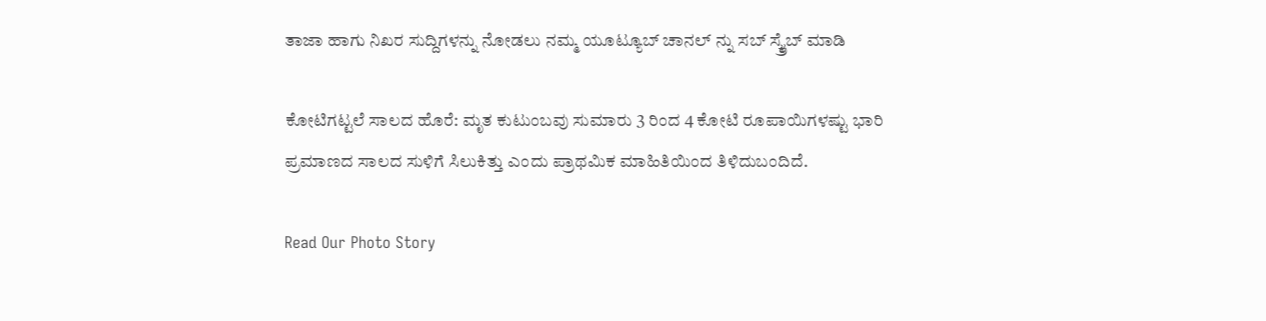ತಾಜಾ ಹಾಗು ನಿಖರ ಸುದ್ದಿಗಳನ್ನು ನೋಡಲು ನಮ್ಮ ಯೂಟ್ಯೂಬ್ ಚಾನಲ್ ನ್ನು ಸಬ್ ಸ್ಕ್ರೈಬ್ ಮಾಡಿ

ಕೋಟಿಗಟ್ಟಲೆ ಸಾಲದ ಹೊರೆ: ಮೃತ ಕುಟುಂಬವು ಸುಮಾರು 3 ರಿಂದ 4 ಕೋಟಿ ರೂಪಾಯಿಗಳಷ್ಟು ಭಾರಿ ಪ್ರಮಾಣದ ಸಾಲದ ಸುಳಿಗೆ ಸಿಲುಕಿತ್ತು ಎಂದು ಪ್ರಾಥಮಿಕ ಮಾಹಿತಿಯಿಂದ ತಿಳಿದುಬಂದಿದೆ.

Read Our Photo Story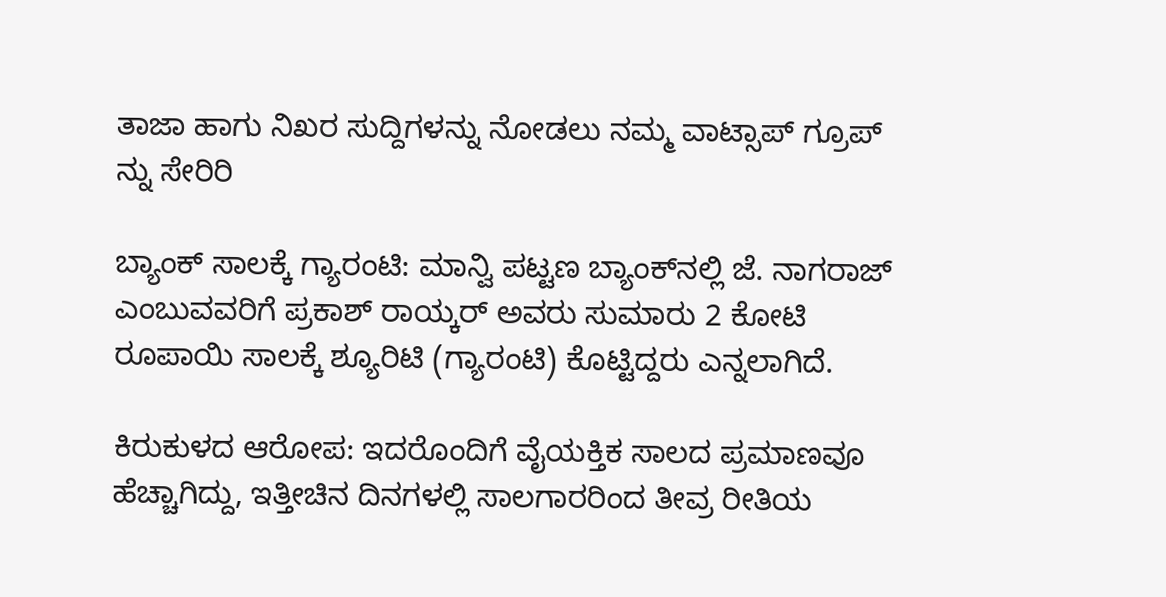ತಾಜಾ ಹಾಗು ನಿಖರ ಸುದ್ದಿಗಳನ್ನು ನೋಡಲು ನಮ್ಮ ವಾಟ್ಸಾಪ್ ಗ್ರೂಪ್ ನ್ನು ಸೇರಿರಿ

ಬ್ಯಾಂಕ್ ಸಾಲಕ್ಕೆ ಗ್ಯಾರಂಟಿ: ಮಾನ್ವಿ ಪಟ್ಟಣ ಬ್ಯಾಂಕ್‌ನಲ್ಲಿ ಜೆ. ನಾಗರಾಜ್ ಎಂಬುವವರಿಗೆ ಪ್ರಕಾಶ್ ರಾಯ್ಕರ್ ಅವರು ಸುಮಾರು 2 ಕೋಟಿ ರೂಪಾಯಿ ಸಾಲಕ್ಕೆ ಶ್ಯೂರಿಟಿ (ಗ್ಯಾರಂಟಿ) ಕೊಟ್ಟಿದ್ದರು ಎನ್ನಲಾಗಿದೆ.

ಕಿರುಕುಳದ ಆರೋಪ: ಇದರೊಂದಿಗೆ ವೈಯಕ್ತಿಕ ಸಾಲದ ಪ್ರಮಾಣವೂ ಹೆಚ್ಚಾಗಿದ್ದು, ಇತ್ತೀಚಿನ ದಿನಗಳಲ್ಲಿ ಸಾಲಗಾರರಿಂದ ತೀವ್ರ ರೀತಿಯ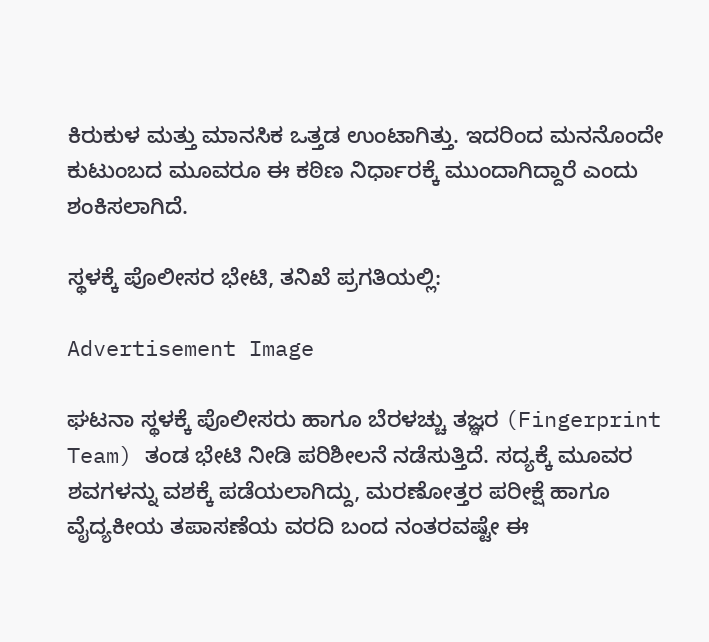ಕಿರುಕುಳ ಮತ್ತು ಮಾನಸಿಕ ಒತ್ತಡ ಉಂಟಾಗಿತ್ತು. ಇದರಿಂದ ಮನನೊಂದೇ ಕುಟುಂಬದ ಮೂವರೂ ಈ ಕಠಿಣ ನಿರ್ಧಾರಕ್ಕೆ ಮುಂದಾಗಿದ್ದಾರೆ ಎಂದು ಶಂಕಿಸಲಾಗಿದೆ.

ಸ್ಥಳಕ್ಕೆ ಪೊಲೀಸರ ಭೇಟಿ, ತನಿಖೆ ಪ್ರಗತಿಯಲ್ಲಿ:

Advertisement Image

ಘಟನಾ ಸ್ಥಳಕ್ಕೆ ಪೊಲೀಸರು ಹಾಗೂ ಬೆರಳಚ್ಚು ತಜ್ಞರ (Fingerprint Team) ತಂಡ ಭೇಟಿ ನೀಡಿ ಪರಿಶೀಲನೆ ನಡೆಸುತ್ತಿದೆ. ಸದ್ಯಕ್ಕೆ ಮೂವರ ಶವಗಳನ್ನು ವಶಕ್ಕೆ ಪಡೆಯಲಾಗಿದ್ದು, ಮರಣೋತ್ತರ ಪರೀಕ್ಷೆ ಹಾಗೂ ವೈದ್ಯಕೀಯ ತಪಾಸಣೆಯ ವರದಿ ಬಂದ ನಂತರವಷ್ಟೇ ಈ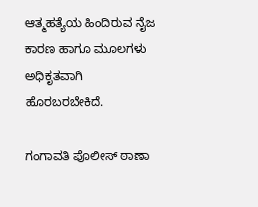ಆತ್ಮಹತ್ಯೆಯ ಹಿಂದಿರುವ ನೈಜ ಕಾರಣ ಹಾಗೂ ಮೂಲಗಳು ಅಧಿಕೃತವಾಗಿ ಹೊರಬರಬೇಕಿದೆ.

ಗಂಗಾವತಿ ಪೊಲೀಸ್ ಠಾಣಾ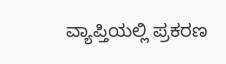ವ್ಯಾಪ್ತಿಯಲ್ಲಿ ಪ್ರಕರಣ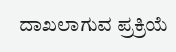ದಾಖಲಾಗುವ ಪ್ರಕ್ರಿಯೆ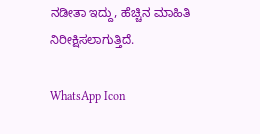ನಡೀತಾ ಇದ್ದು, ಹೆಚ್ಚಿನ ಮಾಹಿತಿ ನಿರೀಕ್ಷಿಸಲಾಗುತ್ತಿದೆ.

WhatsApp Icon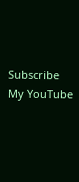Subscribe My YouTube